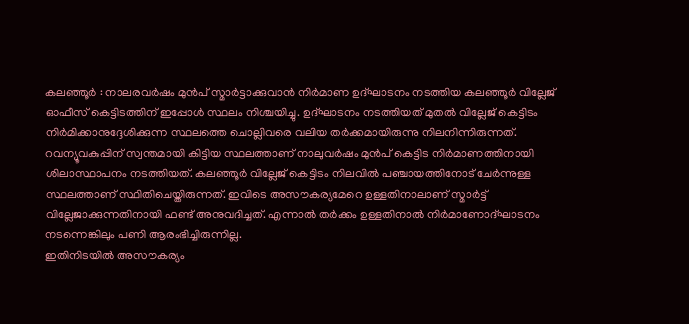കലഞ്ഞൂർ : നാലരവർഷം മുൻപ് സ്മാർട്ടാക്കുവാൻ നിർമാണ ഉദ്ഘാടനം നടത്തിയ കലഞ്ഞൂർ വില്ലേജ് ഓഫീസ് കെട്ടിടത്തിന് ഇപ്പോൾ സ്ഥലം നിശ്ചയിച്ചു. ഉദ്ഘാടനം നടത്തിയത് മുതൽ വില്ലേജ് കെട്ടിടം നിർമിക്കാനുദ്ദേശിക്കുന്ന സ്ഥലത്തെ ചൊല്ലിവരെ വലിയ തർക്കമായിരുന്നു നിലനിന്നിരുന്നത്. റവന്യൂവകുപ്പിന് സ്വന്തമായി കിട്ടിയ സ്ഥലത്താണ് നാലുവർഷം മുൻപ് കെട്ടിട നിർമാണത്തിനായി ശിലാസ്ഥാപനം നടത്തിയത്. കലഞ്ഞൂർ വില്ലേജ് കെട്ടിടം നിലവിൽ പഞ്ചായത്തിനോട് ചേർന്നുള്ള സ്ഥലത്താണ് സ്ഥിതിചെയ്തിരുന്നത്. ഇവിടെ അസൗകര്യമേറെ ഉള്ളതിനാലാണ് സ്മാർട്ട് വില്ലേജാക്കുന്നതിനായി ഫണ്ട് അനുവദിച്ചത്. എന്നാൽ തർക്കം ഉള്ളതിനാൽ നിർമാണോദ്ഘാടനം നടന്നെങ്കിലും പണി ആരംഭിച്ചിരുന്നില്ല.
ഇതിനിടയിൽ അസൗകര്യം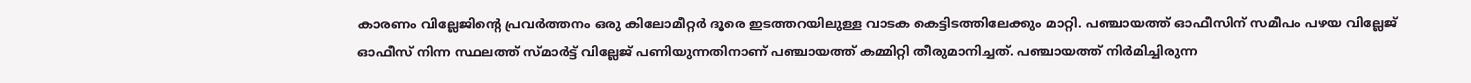കാരണം വില്ലേജിന്റെ പ്രവർത്തനം ഒരു കിലോമീറ്റർ ദൂരെ ഇടത്തറയിലുള്ള വാടക കെട്ടിടത്തിലേക്കും മാറ്റി. പഞ്ചായത്ത് ഓഫീസിന് സമീപം പഴയ വില്ലേജ് ഓഫീസ് നിന്ന സ്ഥലത്ത് സ്മാർട്ട് വില്ലേജ് പണിയുന്നതിനാണ് പഞ്ചായത്ത് കമ്മിറ്റി തീരുമാനിച്ചത്. പഞ്ചായത്ത് നിർമിച്ചിരുന്ന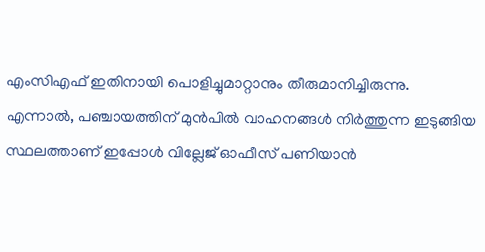എംസിഎഫ് ഇതിനായി പൊളിച്ചുമാറ്റാനും തീരുമാനിച്ചിരുന്നു. എന്നാൽ, പഞ്ചായത്തിന് മുൻപിൽ വാഹനങ്ങൾ നിർത്തുന്ന ഇടുങ്ങിയ സ്ഥലത്താണ് ഇപ്പോൾ വില്ലേജ് ഓഫീസ് പണിയാൻ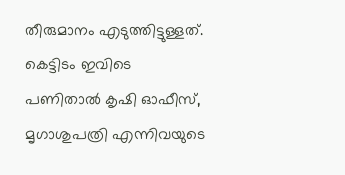തീരുമാനം എടുത്തിട്ടുള്ളത്. കെട്ടിടം ഇവിടെ പണിതാൽ കൃഷി ഓഫീസ്, മൃഗാശുപത്രി എന്നിവയുടെ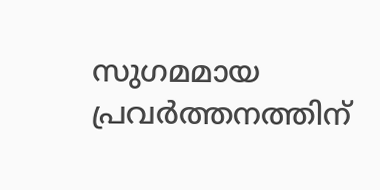സുഗമമായ പ്രവർത്തനത്തിന്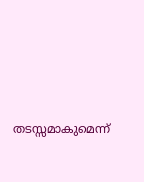തടസ്സമാകുമെന്ന്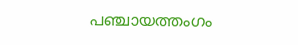പഞ്ചായത്തംഗം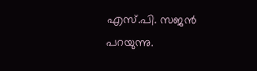എസ്.പി. സജൻ പറയുന്നു.